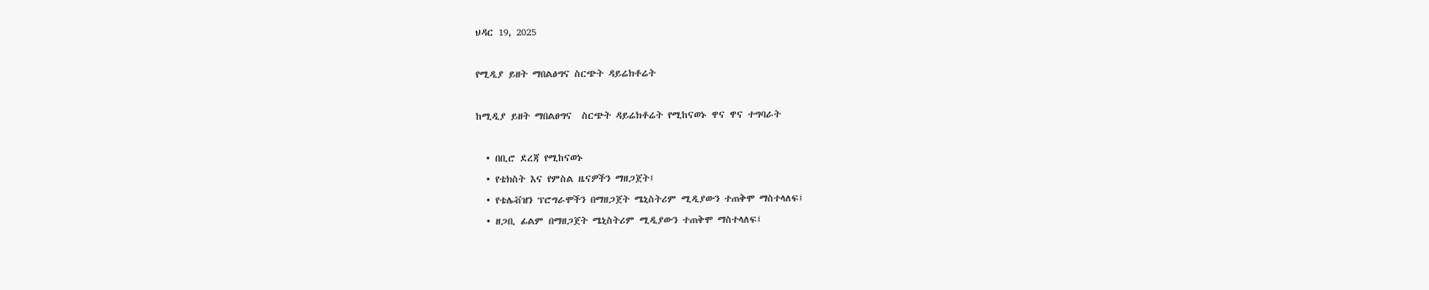ህዳር 19, 2025

የሚዲያ ይዘት ማበልፅግና ስርጭት ዳይሬክቶሬት

ከሚዲያ ይዘት ማበልፀግና  ስርጭት ዳይሬክቶሬት የሚከናወኑ ዋና ዋና ተግባራት

  • በቢሮ ደረጃ የሚከናወኑ
  • የቴክስት እና የምስል ዜናዎችን ማዘጋጀት፤
  • የቴሌቭዝን ፕሮግራሞችን በማዘጋጀት ሜኒስትሪም ሚዲያውን ተጠቅሞ ማስተላለፍ፤
  • ዘጋቢ ፊልም በማዘጋጀት ሜኒስትሪም ሚዲያውን ተጠቅሞ ማስተላለፍ፤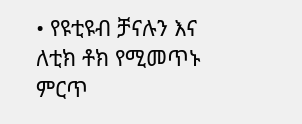• የዩቲዩብ ቻናሉን እና ለቲክ ቶክ የሚመጥኑ ምርጥ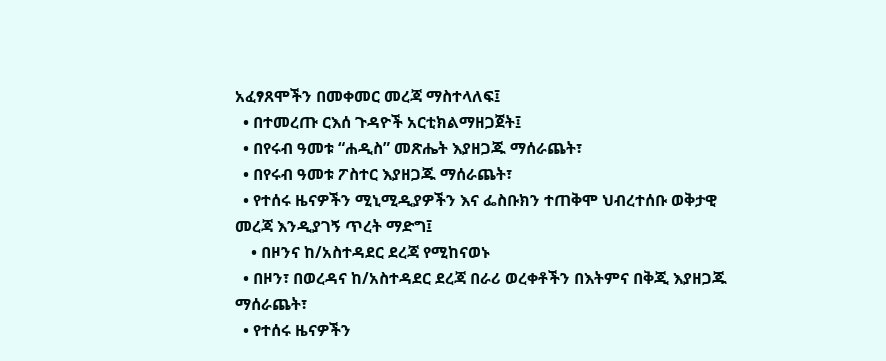አፈፃጸሞችን በመቀመር መረጃ ማስተላለፍ፤
  • በተመረጡ ርእሰ ጉዳዮች አርቲክልማዘጋጀት፤
  • በየሩብ ዓመቱ “ሐዲስ” መጽሔት እያዘጋጁ ማሰራጨት፣
  • በየሩብ ዓመቱ ፖስተር እያዘጋጁ ማሰራጨት፣
  • የተሰሩ ዜናዎችን ሚኒሚዲያዎችን እና ፌስቡክን ተጠቅሞ ህብረተሰቡ ወቅታዊ መረጃ እንዲያገኝ ጥረት ማድግ፤
    • በዞንና ከ/አስተዳደር ደረጃ የሚከናወኑ
  • በዞን፣ በወረዳና ከ/አስተዳደር ደረጃ በራሪ ወረቀቶችን በእትምና በቅጂ እያዘጋጁ ማሰራጨት፣
  • የተሰሩ ዜናዎችን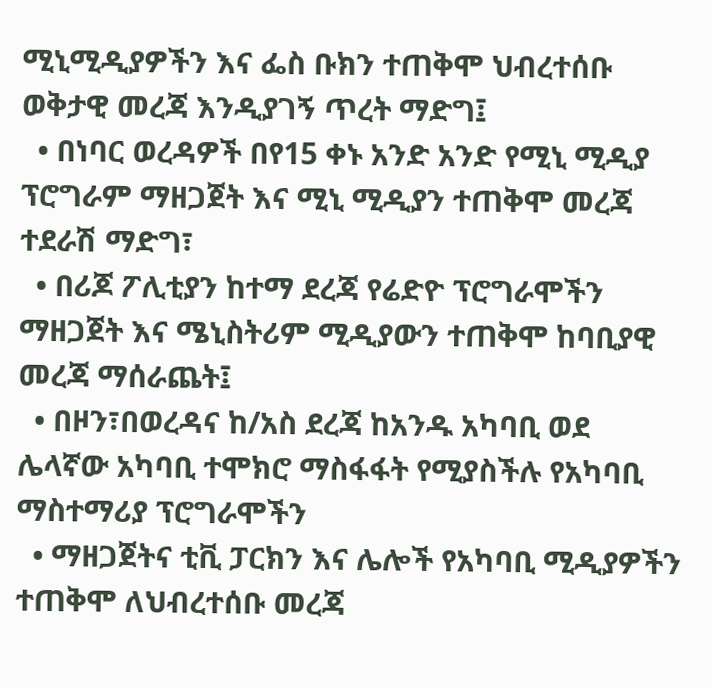ሚኒሚዲያዎችን እና ፌስ ቡክን ተጠቅሞ ህብረተሰቡ ወቅታዊ መረጃ እንዲያገኝ ጥረት ማድግ፤
  • በነባር ወረዳዎች በየ15 ቀኑ አንድ አንድ የሚኒ ሚዲያ ፕሮግራም ማዘጋጀት እና ሚኒ ሚዲያን ተጠቅሞ መረጃ ተደራሽ ማድግ፣
  • በሪጆ ፖሊቲያን ከተማ ደረጃ የሬድዮ ፕሮግራሞችን ማዘጋጀት እና ሜኒስትሪም ሚዲያውን ተጠቅሞ ከባቢያዊ መረጃ ማሰራጨት፤
  • በዞን፣በወረዳና ከ/አስ ደረጃ ከአንዱ አካባቢ ወደ ሌላኛው አካባቢ ተሞክሮ ማስፋፋት የሚያስችሉ የአካባቢ ማስተማሪያ ፕሮግራሞችን
  • ማዘጋጀትና ቲቪ ፓርክን እና ሌሎች የአካባቢ ሚዲያዎችን ተጠቅሞ ለህብረተሰቡ መረጃ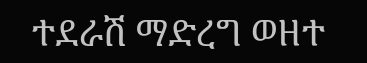ተደራሽ ማድረግ ወዘተ